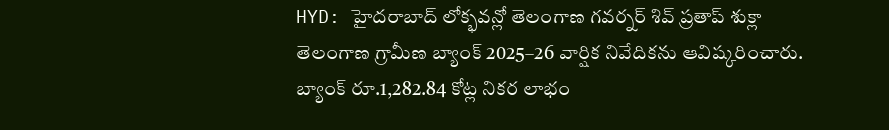HYD: హైదరాబాద్ లోక్భవన్లో తెలంగాణ గవర్నర్ శివ్ ప్రతాప్ శుక్లా తెలంగాణ గ్రామీణ బ్యాంక్ 2025–26 వార్షిక నివేదికను ఆవిష్కరించారు. బ్యాంక్ రూ.1,282.84 కోట్ల నికర లాభం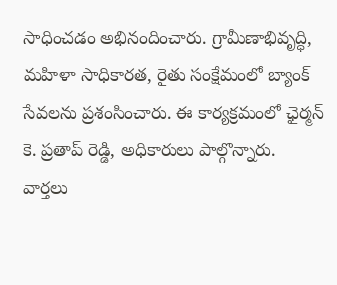సాధించడం అభినందించారు. గ్రామీణాభివృద్ధి, మహిళా సాధికారత, రైతు సంక్షేమంలో బ్యాంక్ సేవలను ప్రశంసించారు. ఈ కార్యక్రమంలో ఛైర్మన్ కె. ప్రతాప్ రెడ్డి, అధికారులు పాల్గొన్నారు.
వార్తలు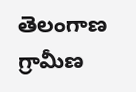తెలంగాణ గ్రామీణ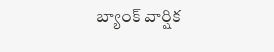బ్యాంక్ వార్షిక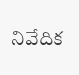నివేదిక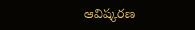ఆవిష్కరణ